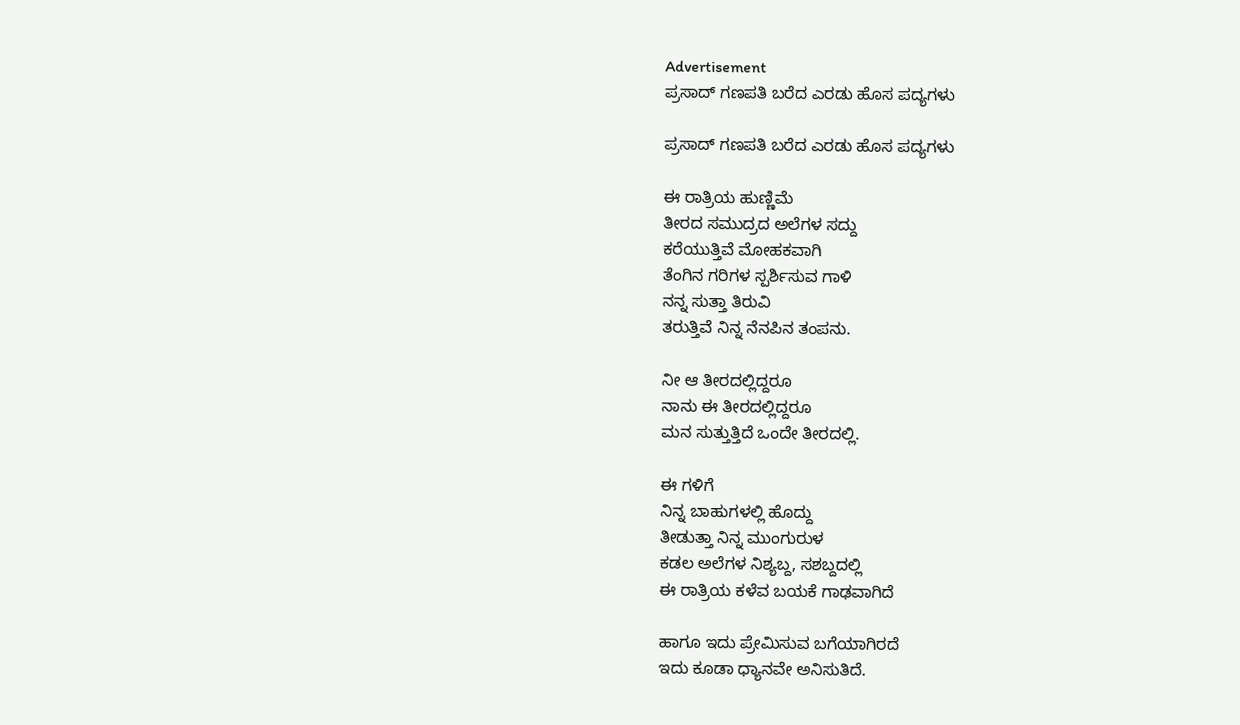Advertisement
ಪ್ರಸಾದ್ ಗಣಪತಿ ಬರೆದ ಎರಡು ಹೊಸ ಪದ್ಯಗಳು

ಪ್ರಸಾದ್ ಗಣಪತಿ ಬರೆದ ಎರಡು ಹೊಸ ಪದ್ಯಗಳು

ಈ ರಾತ್ರಿಯ ಹುಣ್ಣಿಮೆ
ತೀರದ ಸಮುದ್ರದ ಅಲೆಗಳ ಸದ್ದು
ಕರೆಯುತ್ತಿವೆ ಮೋಹಕವಾಗಿ
ತೆಂಗಿನ ಗರಿಗಳ ಸ್ಪರ್ಶಿಸುವ ಗಾಳಿ
ನನ್ನ ಸುತ್ತಾ ತಿರುವಿ
ತರುತ್ತಿವೆ ನಿನ್ನ ನೆನಪಿನ ತಂಪನು.

ನೀ ಆ ತೀರದಲ್ಲಿದ್ದರೂ
ನಾನು ಈ ತೀರದಲ್ಲಿದ್ದರೂ
ಮನ ಸುತ್ತುತ್ತಿದೆ ಒಂದೇ ತೀರದಲ್ಲಿ.

ಈ ಗಳಿಗೆ
ನಿನ್ನ ಬಾಹುಗಳಲ್ಲಿ ಹೊದ್ದು
ತೀಡುತ್ತಾ ನಿನ್ನ ಮುಂಗುರುಳ
ಕಡಲ ಅಲೆಗಳ ನಿಶ್ಯಬ್ದ, ಸಶಬ್ದದಲ್ಲಿ
ಈ ರಾತ್ರಿಯ ಕಳೆವ ಬಯಕೆ ಗಾಢವಾಗಿದೆ

ಹಾಗೂ ಇದು ಪ್ರೇಮಿಸುವ ಬಗೆಯಾಗಿರದೆ
ಇದು ಕೂಡಾ ಧ್ಯಾನವೇ ಅನಿಸುತಿದೆ.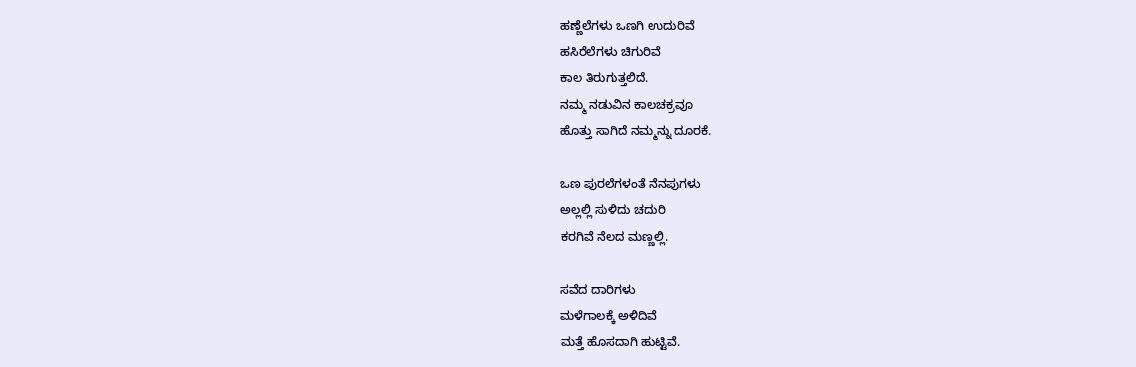ಹಣ್ಣೆಲೆಗಳು ಒಣಗಿ ಉದುರಿವೆ
ಹಸಿರೆಲೆಗಳು ಚಿಗುರಿವೆ
ಕಾಲ ತಿರುಗುತ್ತಲಿದೆ.
ನಮ್ಮ ನಡುವಿನ ಕಾಲಚಕ್ರವೂ
ಹೊತ್ತು ಸಾಗಿದೆ ನಮ್ಮನ್ನು ದೂರಕೆ.

ಒಣ ಪುರಲೆಗಳಂತೆ ನೆನಪುಗಳು
ಅಲ್ಲಲ್ಲಿ ಸುಳಿದು ಚದುರಿ
ಕರಗಿವೆ ನೆಲದ ಮಣ್ಣಲ್ಲಿ.

ಸವೆದ ದಾರಿಗಳು
ಮಳೆಗಾಲಕ್ಕೆ ಅಳಿದಿವೆ
ಮತ್ತೆ ಹೊಸದಾಗಿ ಹುಟ್ಟಿವೆ.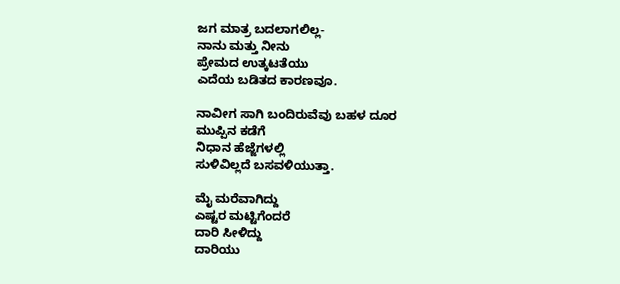ಜಗ ಮಾತ್ರ ಬದಲಾಗಲಿಲ್ಲ-
ನಾನು ಮತ್ತು ನೀನು
ಪ್ರೇಮದ ಉತ್ಕಟತೆಯು
ಎದೆಯ ಬಡಿತದ ಕಾರಣವೂ.

ನಾವೀಗ ಸಾಗಿ ಬಂದಿರುವೆವು ಬಹಳ ದೂರ
ಮುಪ್ಪಿನ ಕಡೆಗೆ
ನಿಧಾನ ಹೆಜ್ಜೆಗಳಲ್ಲಿ
ಸುಳಿವಿಲ್ಲದೆ ಬಸವಳಿಯುತ್ತಾ.

ಮೈ ಮರೆವಾಗಿದ್ದು
ಎಷ್ಟರ ಮಟ್ಟಿಗೆಂದರೆ
ದಾರಿ ಸೀಳಿದ್ದು
ದಾರಿಯು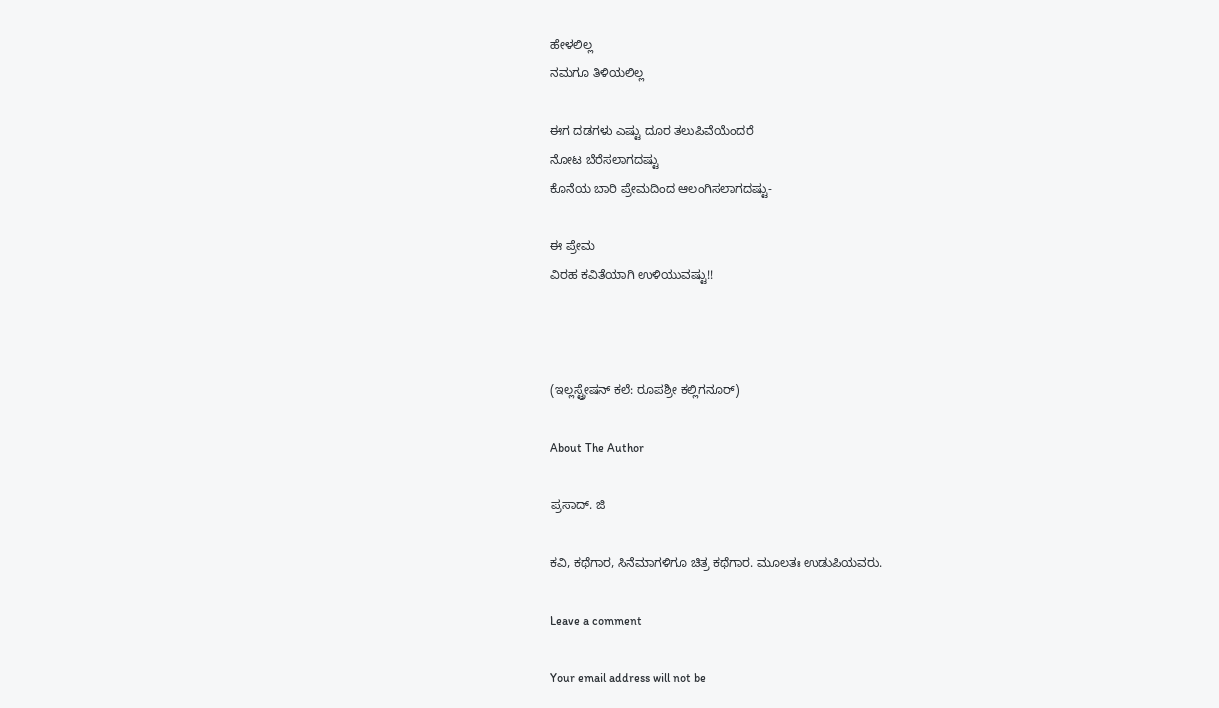ಹೇಳಲಿಲ್ಲ
ನಮಗೂ ತಿಳಿಯಲಿಲ್ಲ

ಈಗ ದಡಗಳು ಎಷ್ಟು ದೂರ ತಲುಪಿವೆಯೆಂದರೆ
ನೋಟ ಬೆರೆಸಲಾಗದಷ್ಟು
ಕೊನೆಯ ಬಾರಿ ಪ್ರೇಮದಿಂದ ಆಲಂಗಿಸಲಾಗದಷ್ಟು-

ಈ ಪ್ರೇಮ
ವಿರಹ ಕವಿತೆಯಾಗಿ ಉಳಿಯುವಷ್ಟು!!



(ಇಲ್ಲಸ್ಟ್ರೇಷನ್ ಕಲೆ: ರೂಪಶ್ರೀ ಕಲ್ಲಿಗನೂರ್)

About The Author

ಪ್ರಸಾದ್. ಜಿ

ಕವಿ, ಕಥೆಗಾರ, ಸಿನೆಮಾಗಳಿಗೂ ಚಿತ್ರ ಕಥೆಗಾರ. ಮೂಲತಃ ಉಡುಪಿಯವರು.

Leave a comment

Your email address will not be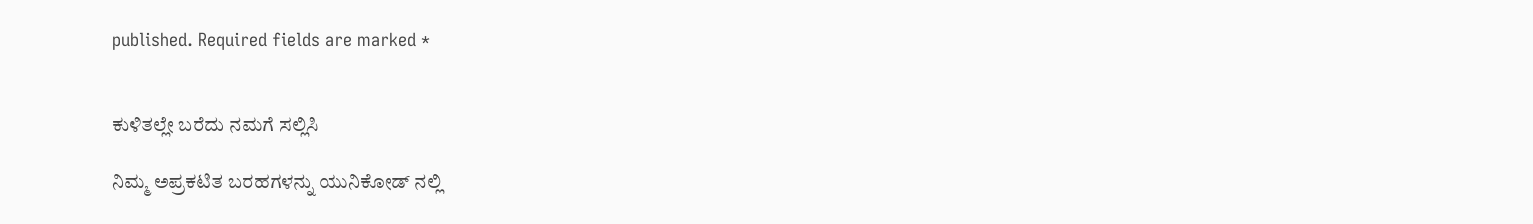published. Required fields are marked *


ಕುಳಿತಲ್ಲೇ ಬರೆದು ನಮಗೆ ಸಲ್ಲಿಸಿ

ನಿಮ್ಮ ಅಪ್ರಕಟಿತ ಬರಹಗಳನ್ನು ಯುನಿಕೋಡ್ ನಲ್ಲಿ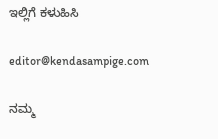ಇಲ್ಲಿಗೆ ಕಳುಹಿಸಿ

editor@kendasampige.com

ನಮ್ಮ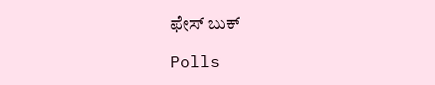ಫೇಸ್ ಬುಕ್

Polls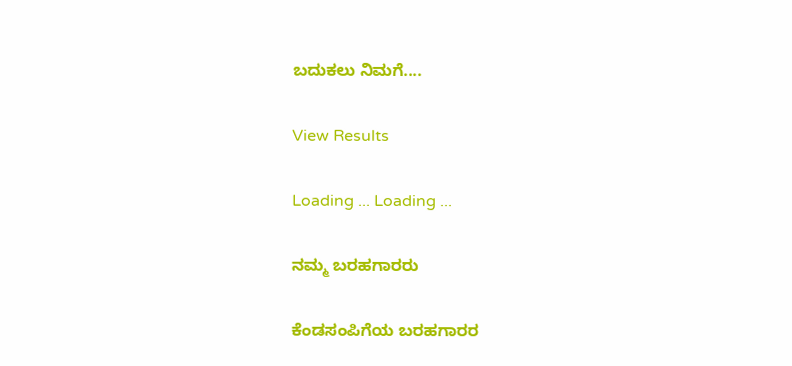ಬದುಕಲು ನಿಮಗೆ....

View Results

Loading ... Loading ...

ನಮ್ಮ ಬರಹಗಾರರು

ಕೆಂಡಸಂಪಿಗೆಯ ಬರಹಗಾರರ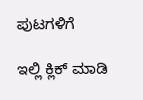ಪುಟಗಳಿಗೆ

ಇಲ್ಲಿ ಕ್ಲಿಕ್ ಮಾಡಿ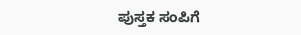ಪುಸ್ತಕ ಸಂಪಿಗೆ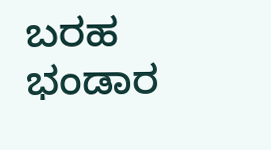ಬರಹ ಭಂಡಾರ